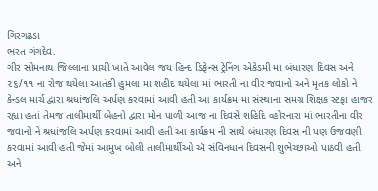ગિરગઢડા
ભરત ગંગદેવ.
ગીર સોમનાથ જિલ્લાના પ્રાચી ખાતે આવેલ જય હિન્દ ડિફેન્સ ટ્રેનિંગ એકેડમી મા બંધારણ દિવસ અને ૨૬/૧૧ ના રોજ થયેલા આતંકી હુમલા મા શહીદ થયેલા માં ભારતી ના વીર જવાનો અને મૃતક લોકો ને કેન્ડલ માર્ચ દ્વારા શ્રધાંજલિ અર્પણ કરવામાં આવી હતી આ કાર્યક્રમ મા સંસ્થાના સમગ્ર શિક્ષક સ્ટફા હાજર રહ્યા હતાં તેમજ તાલીમાર્થી બેહનો દ્વારા મોન પાળી આજ ના દિવસે શહિદિ વ્હોરનારા માં ભારતીના વીર જવાનો ને શ્રધાંજલિ અર્પણ કરવામાં આવી હતી આ કાર્યક્રમ ની સાથે બંધારણ દિવસ ની પણ ઉજવણી કરવામાં આવી હતી જેમાં આમુખ બોલી તાલીમાર્થીઓ ઍ સંવિનધાન દિવસની શુભેચ્છાઓ પાઠવી હતી અને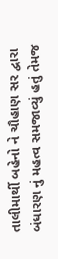તાલીમાર્થી બહેનો ને ચૌહાણ સર દ્વારા બંધારણ નું મહત્વ સમજાવ્યું હતું તેમજ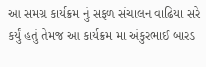આ સમગ્ર કાર્યક્રમ નું સફળ સંચાલન વાઢિયા સરે કર્યું હતું તેમજ આ કાર્યક્રમ મા અંકુરભાઈ બારડ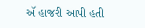ઍ હાજરી આપી હતી